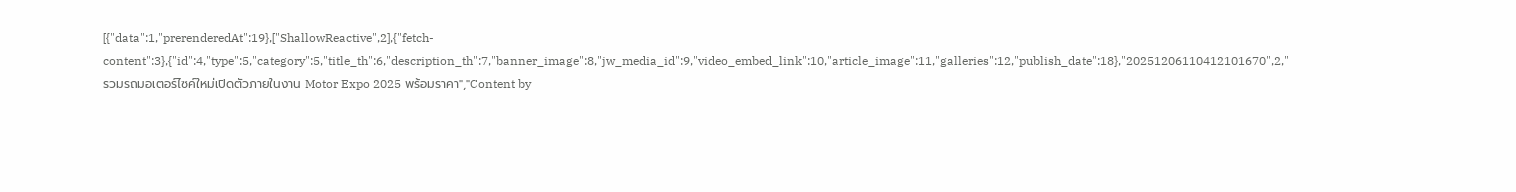[{"data":1,"prerenderedAt":19},["ShallowReactive",2],{"fetch-content":3},{"id":4,"type":5,"category":5,"title_th":6,"description_th":7,"banner_image":8,"jw_media_id":9,"video_embed_link":10,"article_image":11,"galleries":12,"publish_date":18},"20251206110412101670",2,"รวมรถมอเตอร์ไซค์ใหม่เปิดตัวภายในงาน Motor Expo 2025 พร้อมราคา","Content by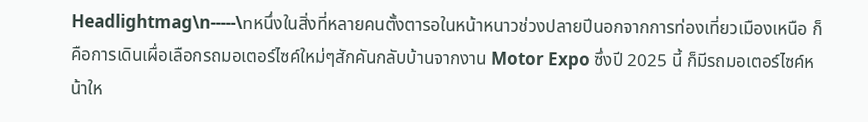Headlightmag\n-----\nหนึ่งในสิ่งที่หลายคนตั้งตารอในหน้าหนาวช่วงปลายปีนอกจากการท่องเที่ยวเมืองเหนือ ก็คือการเดินเผื่อเลือกรถมอเตอร์ไซค์ใหม่ๆสักคันกลับบ้านจากงาน Motor Expo ซึ่งปี 2025 นี้ ก็มีรถมอเตอร์ไซค์หน้าให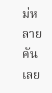ม่หลายคันเลย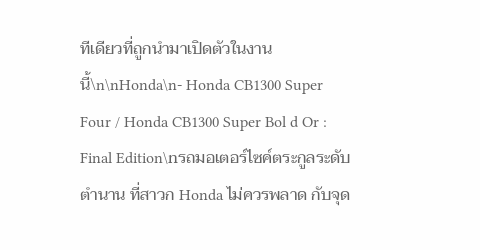ทีเดียวที่ถูกนำมาเปิดตัวในงานนี้\n\nHonda\n- Honda CB1300 Super Four / Honda CB1300 Super Bol d Or : Final Edition\nรถมอเตอร์ไซค์ตระกูลระดับตำนาน ที่สาวก Honda ไม่ควรพลาด กับจุด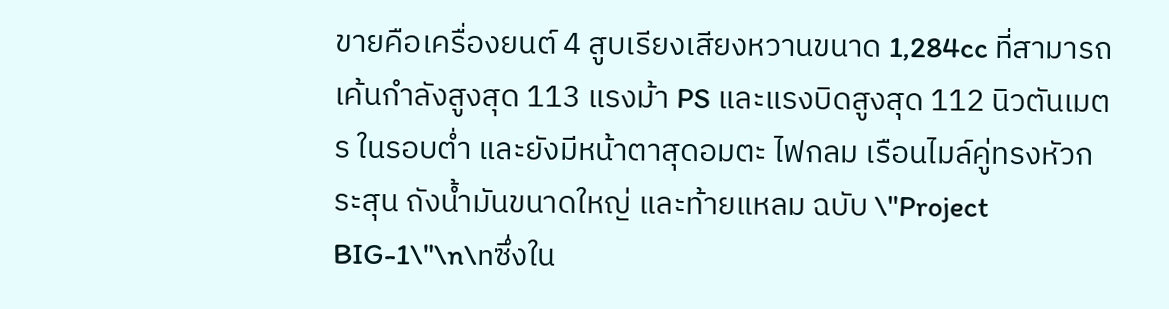ขายคือเครื่องยนต์ 4 สูบเรียงเสียงหวานขนาด 1,284cc ที่สามารถเค้นกำลังสูงสุด 113 แรงม้า PS และแรงบิดสูงสุด 112 นิวตันเมตร ในรอบต่ำ และยังมีหน้าตาสุดอมตะ ไฟกลม เรือนไมล์คู่ทรงหัวกระสุน ถังน้ำมันขนาดใหญ่ และท้ายแหลม ฉบับ \"Project BIG-1\"\n\nซึ่งใน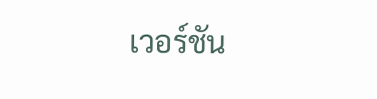เวอร์ชัน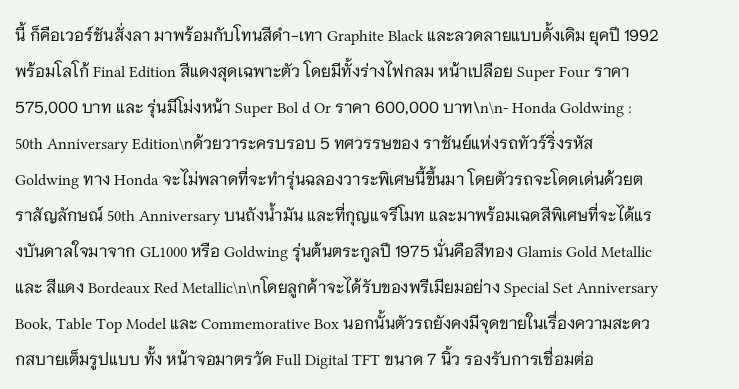นี้ ก็คือเวอร์ชันสั่งลา มาพร้อมกับโทนสีดำ-เทา Graphite Black และลวดลายแบบดั้งเดิม ยุคปี 1992 พร้อมโลโก้ Final Edition สีแดงสุดเฉพาะตัว โดยมีทั้งร่างไฟกลม หน้าเปลือย Super Four ราคา 575,000 บาท และ รุ่นมีโม่งหน้า Super Bol d Or ราคา 600,000 บาท\n\n- Honda Goldwing : 50th Anniversary Edition\nด้วยวาระครบรอบ 5 ทศวรรษของ ราชันย์แห่งรถทัวร์ริ่งรหัส Goldwing ทาง Honda จะไม่พลาดที่จะทำรุ่นฉลองวาระพิเศษนี้ขึ้นมา โดยตัวรถจะโดดเด่นด้วยตราสัญลักษณ์ 50th Anniversary บนถังน้ำมัน และที่กุญแจรีโมท และมาพร้อมเฉดสีพิเศษที่จะได้แรงบันดาลใจมาจาก GL1000 หรือ Goldwing รุ่นต้นตระกูลปี 1975 นั่นคือสีทอง Glamis Gold Metallic และ สีแดง Bordeaux Red Metallic\n\nโดยลูกค้าจะได้รับของพรีเมียมอย่าง Special Set Anniversary Book, Table Top Model และ Commemorative Box นอกนั้นตัวรถยังคงมีจุดขายในเรื่องความสะดวกสบายเต็มรูปแบบ ทั้ง หน้าจอมาตรวัด Full Digital TFT ขนาด 7 นิ้ว รองรับการเชื่อมต่อ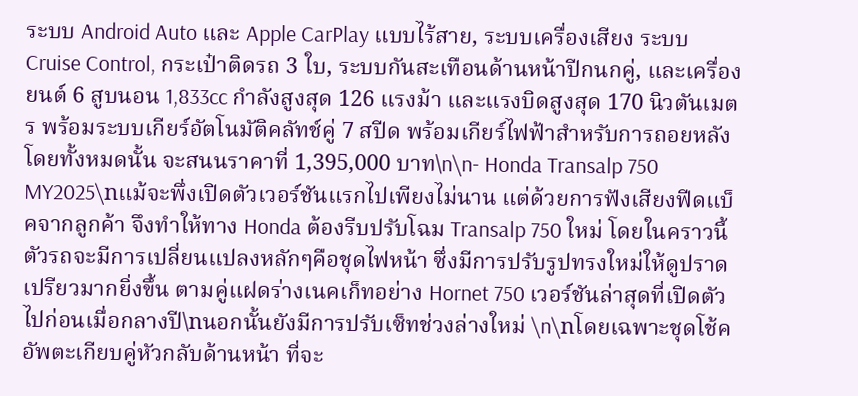ระบบ Android Auto และ Apple CarPlay แบบไร้สาย, ระบบเครื่องเสียง ระบบ Cruise Control, กระเป๋าติดรถ 3 ใบ, ระบบกันสะเทือนด้านหน้าปีกนกคู่, และเครื่องยนต์ 6 สูบนอน 1,833cc กำลังสูงสุด 126 แรงม้า และแรงบิดสูงสุด 170 นิวตันเมตร พร้อมระบบเกียร์อัตโนมัติคลัทช์คู่ 7 สปีด พร้อมเกียร์ไฟฟ้าสำหรับการถอยหลัง โดยทั้งหมดนั้น จะสนนราคาที่ 1,395,000 บาท\n\n- Honda Transalp 750 MY2025\nแม้จะพึ่งเปิดตัวเวอร์ชันแรกไปเพียงไม่นาน แต่ด้วยการฟังเสียงฟีดแบ็คจากลูกค้า จึงทำให้ทาง Honda ต้องรีบปรับโฉม Transalp 750 ใหม่ โดยในคราวนี้ตัวรถจะมีการเปลี่ยนแปลงหลักๆคือชุดไฟหน้า ซึ่งมีการปรับรูปทรงใหม่ให้ดูปราดเปรียวมากยิ่งขึ้น ตามคู่แฝดร่างเนคเก็ทอย่าง Hornet 750 เวอร์ชันล่าสุดที่เปิดตัวไปก่อนเมื่อกลางปี\nนอกนั้นยังมีการปรับเซ็ทช่วงล่างใหม่ \n\nโดยเฉพาะชุดโช้คอัพตะเกียบคู่หัวกลับด้านหน้า ที่จะ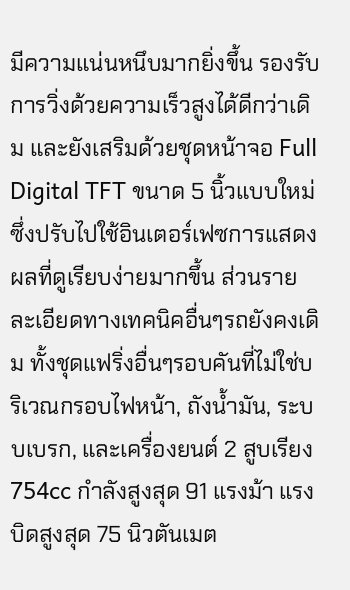มีความแน่นหนึบมากยิ่งขึ้น รองรับการวิ่งด้วยความเร็วสูงได้ดีกว่าเดิม และยังเสริมด้วยชุดหน้าจอ Full Digital TFT ขนาด 5 นิ้วแบบใหม่ ซึ่งปรับไปใช้อินเตอร์เฟซการแสดงผลที่ดูเรียบง่ายมากขึ้น ส่วนรายละเอียดทางเทคนิคอื่นๆรถยังคงเดิม ทั้งชุดแฟริ่งอื่นๆรอบคันที่ไม่ใช่บริเวณกรอบไฟหน้า, ถังน้ำมัน, ระบบเบรก, และเครื่องยนต์ 2 สูบเรียง 754cc กำลังสูงสุด 91 แรงม้า แรงบิดสูงสุด 75 นิวตันเมต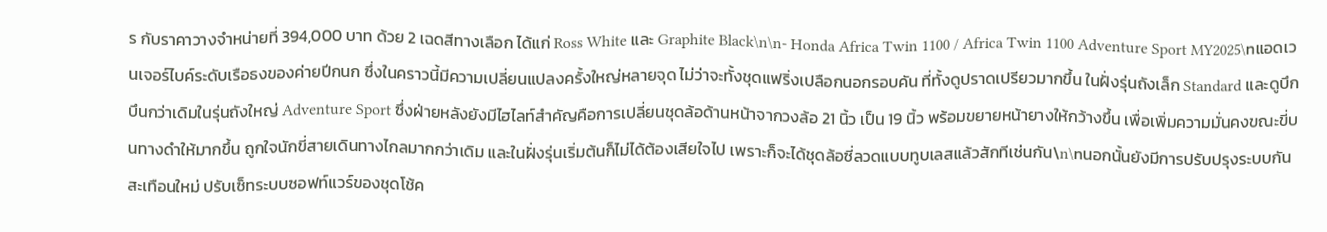ร กับราคาวางจำหน่ายที่ 394,000 บาท ด้วย 2 เฉดสีทางเลือก ได้แก่ Ross White และ Graphite Black\n\n- Honda Africa Twin 1100 / Africa Twin 1100 Adventure Sport MY2025\nแอดเวนเจอร์ไบค์ระดับเรือธงของค่ายปีกนก ซึ่งในคราวนี้มีความเปลี่ยนแปลงครั้งใหญ่หลายจุด ไม่ว่าจะทั้งชุดแฟริ่งเปลือกนอกรอบคัน ที่ทั้งดูปราดเปรียวมากขึ้น ในฝั่งรุ่นถังเล็ก Standard และดูบึกบึนกว่าเดิมในรุ่นถังใหญ่ Adventure Sport ซึ่งฝ่ายหลังยังมีไฮไลท์สำคัญคือการเปลี่ยนชุดล้อด้านหน้าจากวงล้อ 21 นิ้ว เป็น 19 นิ้ว พร้อมขยายหน้ายางให้กว้างขึ้น เพื่อเพิ่มความมั่นคงขณะขี่บนทางดำให้มากขึ้น ถูกใจนักขี่สายเดินทางไกลมากกว่าเดิม และในฝั่งรุ่นเริ่มต้นก็ไม่ได้ต้องเสียใจไป เพราะก็จะได้ชุดล้อซี่ลวดแบบทูบเลสแล้วสักทีเช่นกัน\n\nนอกนั้นยังมีการปรับปรุงระบบกันสะเทือนใหม่ ปรับเซ็ทระบบซอฟท์แวร์ของชุดโช้ค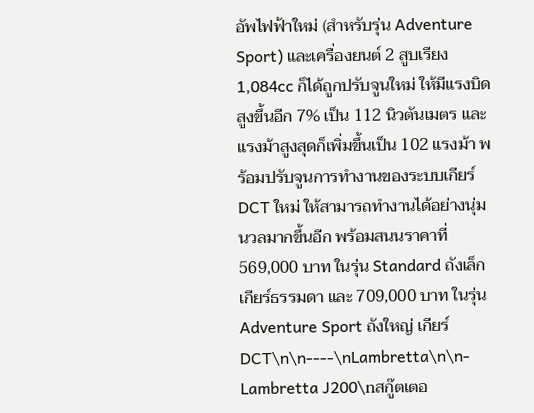อัพไฟฟ้าใหม่ (สำหรับรุ่น Adventure Sport) และเครื่องยนต์ 2 สูบเรียง 1,084cc ก็ได้ถูกปรับจูนใหม่ ให้มีแรงบิดสูงขึ้นอีก 7% เป็น 112 นิวตันเมตร และแรงม้าสูงสุดก็เพิ่มขึ้นเป็น 102 แรงม้า พร้อมปรับจูนการทำงานของระบบเกียร์ DCT ใหม่ ให้สามารถทำงานได้อย่างนุ่มนวลมากขึ้นอีก พร้อมสนนราคาที่ 569,000 บาท ในรุ่น Standard ถังเล็ก เกียร์ธรรมดา และ 709,000 บาท ในรุ่น Adventure Sport ถังใหญ่ เกียร์ DCT\n\n----\nLambretta\n\n- Lambretta J200\nสกู๊ตเตอ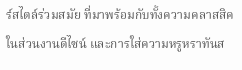ร์สไตล์ร่วมสมัย ที่มาพร้อมกับทั้งความคลาสสิคในส่วนงานดีไซน์ และการใส่ความหรูหราทันส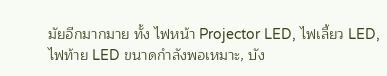มัยอีกมากมาย ทั้ง ไฟหน้า Projector LED, ไฟเลี้ยว LED, ไฟท้าย LED ขนาดกำลังพอเหมาะ, บัง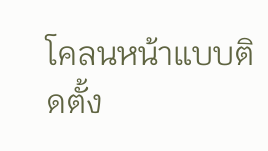โคลนหน้าแบบติดตั้ง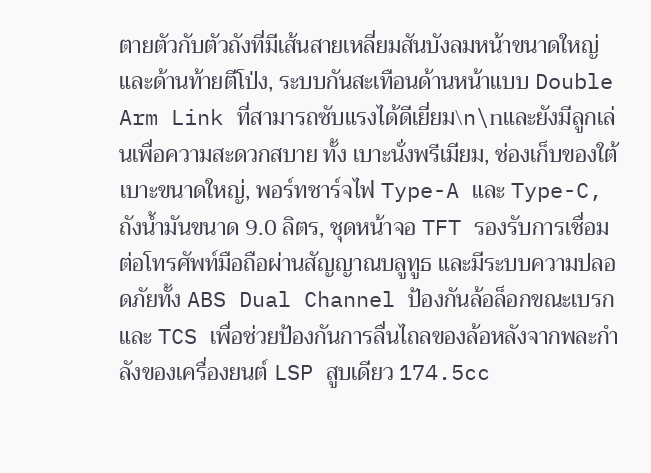ตายตัวกับตัวถังที่มีเส้นสายเหลี่ยมสันบังลมหน้าขนาดใหญ่ และด้านท้ายตีโป่ง, ระบบกันสะเทือนด้านหน้าแบบ Double Arm Link ที่สามารถซับแรงได้ดีเยี่ยม\n\nและยังมีลูกเล่นเพื่อความสะดวกสบาย ทั้ง เบาะนั่งพรีเมียม, ช่องเก็บของใต้เบาะขนาดใหญ่, พอร์ทชาร์จไฟ Type-A และ Type-C, ถังน้ำมันขนาด 9.0 ลิตร, ชุดหน้าจอ TFT รองรับการเชื่อมต่อโทรศัพท์มือถือผ่านสัญญาณบลูทูธ และมีระบบความปลอดภัยทั้ง ABS Dual Channel ป้องกันล้อล็อกขณะเบรก และ TCS เพื่อช่วยป้องกันการลื่นไถลของล้อหลังจากพละกำลังของเครื่องยนต์ LSP สูบเดียว 174.5cc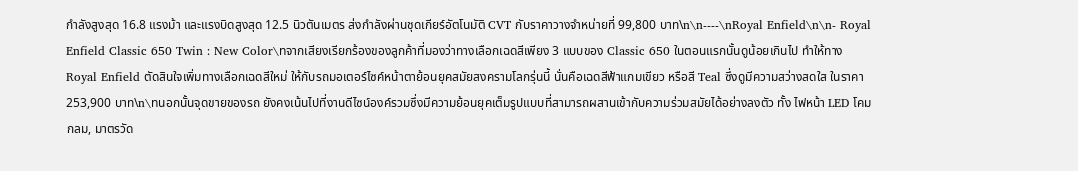กำลังสูงสุด 16.8 แรงม้า และแรงบิดสูงสุด 12.5 นิวตันเมตร ส่งกำลังผ่านชุดเกียร์อัตโนมัติ CVT กับราคาวางจำหน่ายที่ 99,800 บาท\n\n----\nRoyal Enfield\n\n- Royal Enfield Classic 650 Twin : New Color\nจากเสียงเรียกร้องของลูกค้าที่มองว่าทางเลือกเฉดสีเพียง 3 แบบของ Classic 650 ในตอนแรกนั้นดูน้อยเกินไป ทำให้ทาง Royal Enfield ตัดสินใจเพิ่มทางเลือกเฉดสีใหม่ ให้กับรถมอเตอร์ไซค์หน้าตาย้อนยุคสมัยสงครามโลกรุ่นนี้ นั่นคือเฉดสีฟ้าแกมเขียว หรือสี Teal ซึ่งดูมีความสว่างสดใส ในราคา 253,900 บาท\n\nนอกนั้นจุดขายของรถ ยังคงเน้นไปที่งานดีไซน์องค์รวมซึ่งมีความย้อนยุคเต็มรูปแบบที่สามารถผสานเข้ากับความร่วมสมัยได้อย่างลงตัว ทั้ง ไฟหน้า LED โคมกลม, มาตรวัด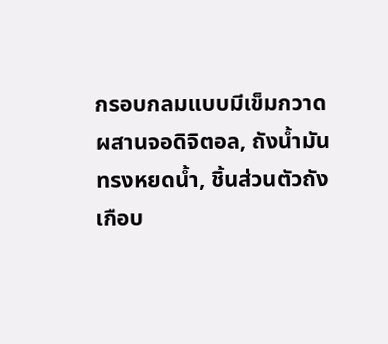กรอบกลมแบบมีเข็มกวาดผสานจอดิจิตอล, ถังน้ำมันทรงหยดน้ำ, ชิ้นส่วนตัวถังเกือบ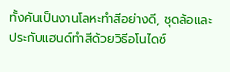ทั้งคันเป็นงานโลหะทำสีอย่างดี, ชุดล้อและประกับแฮนด์ทำสีด้วยวิธีอโนไดซ์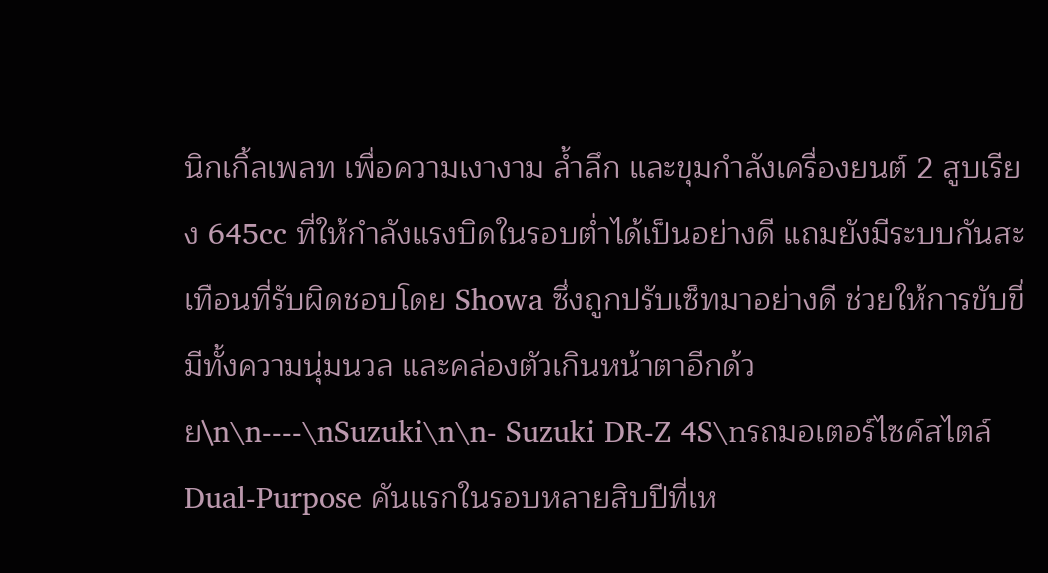นิกเกิ้ลเพลท เพื่อความเงางาม ล้ำลึก และขุมกำลังเครื่องยนต์ 2 สูบเรียง 645cc ที่ให้กำลังแรงบิดในรอบต่ำได้เป็นอย่างดี แถมยังมีระบบกันสะเทือนที่รับผิดชอบโดย Showa ซึ่งถูกปรับเซ็ทมาอย่างดี ช่วยให้การขับขี่มีทั้งความนุ่มนวล และคล่องตัวเกินหน้าตาอีกด้วย\n\n----\nSuzuki\n\n- Suzuki DR-Z 4S\nรถมอเตอร์ไซค์สไตล์ Dual-Purpose คันแรกในรอบหลายสิบปีที่เห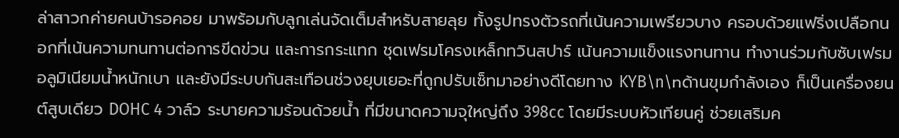ล่าสาวกค่ายคนบ้ารอคอย มาพร้อมกับลูกเล่นจัดเต็มสำหรับสายลุย ทั้งรูปทรงตัวรถที่เน้นความเพรียวบาง ครอบด้วยแฟริ่งเปลือกนอกที่เน้นความทนทานต่อการขีดข่วน และการกระแทก ชุดเฟรมโครงเหล็กทวินสปาร์ เน้นความแข็งแรงทนทาน ทำงานร่วมกับซับเฟรมอลูมิเนียมน้ำหนักเบา และยังมีระบบกันสะเทือนช่วงยุบเยอะที่ถูกปรับเซ็ทมาอย่างดีโดยทาง KYB\n\nด้านขุมกำลังเอง ก็เป็นเครื่องยนต์สูบเดียว DOHC 4 วาล์ว ระบายความร้อนด้วยน้ำ ที่มีขนาดความจุใหญ่ถึง 398cc โดยมีระบบหัวเทียนคู่ ช่วยเสริมค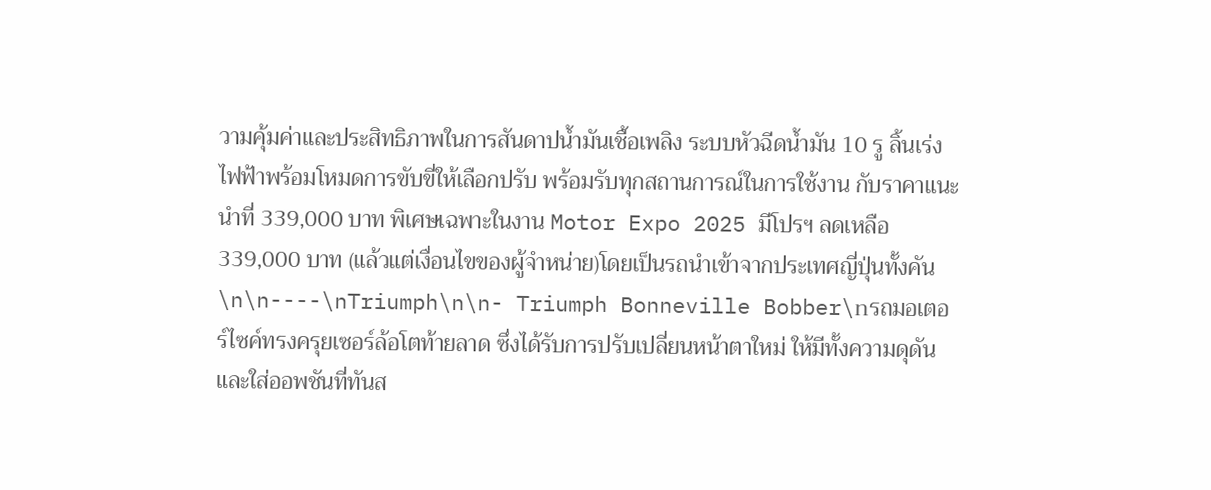วามคุ้มค่าและประสิทธิภาพในการสันดาปน้ำมันเชื้อเพลิง ระบบหัวฉีดน้ำมัน 10 รู ลิ้นเร่งไฟฟ้าพร้อมโหมดการขับขี่ให้เลือกปรับ พร้อมรับทุกสถานการณ์ในการใช้งาน กับราคาแนะนำที่ 339,000 บาท พิเศษเฉพาะในงาน Motor Expo 2025 มีโปรฯ ลดเหลือ 339,000 บาท (แล้วแต่เงื่อนไขของผู้จำหน่าย)โดยเป็นรถนำเข้าจากประเทศญี่ปุ่นทั้งคัน \n\n----\nTriumph\n\n- Triumph Bonneville Bobber\nรถมอเตอร์ไซค์ทรงครุยเซอร์ล้อโตท้ายลาด ซึ่งได้รับการปรับเปลี่ยนหน้าตาใหม่ ให้มีทั้งความดุดัน และใส่ออพชันที่ทันส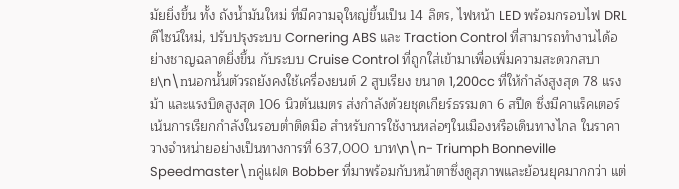มัยยิ่งขึ้น ทั้ง ถังน้ำมันใหม่ ที่มีความจุใหญ่ขึ้นเป็น 14 ลิตร, ไฟหน้า LED พร้อมกรอบไฟ DRL ดีไซน์ใหม่, ปรับปรุงระบบ Cornering ABS และ Traction Control ที่สามารถทำงานได้อย่างชาญฉลาดยิ่งขึ้น กับระบบ Cruise Control ที่ถูกใส่เข้ามาเพื่อเพิ่มความสะดวกสบาย\n\nนอกนั้นตัวรถยังคงใช้เครื่องยนต์ 2 สูบเรียง ขนาด 1,200cc ที่ให้กำลังสูงสุด 78 แรงม้า และแรงบิดสูงสุด 106 นิวตันเมตร ส่งกำลังด้วยชุดเกียร์ธรรมดา 6 สปีด ซึ่งมีคาแร็คเตอร์เน้นการเรียกกำลังในรอบต่ำติดมือ สำหรับการใช้งานหล่อๆในเมืองหรือเดินทางไกล ในราคาวางจำหน่ายอย่างเป็นทางการที่ 637,000 บาท\n\n- Triumph Bonneville Speedmaster\nคู่แฝด Bobber ที่มาพร้อมกับหน้าตาซึ่งดูสุภาพและย้อนยุคมากกว่า แต่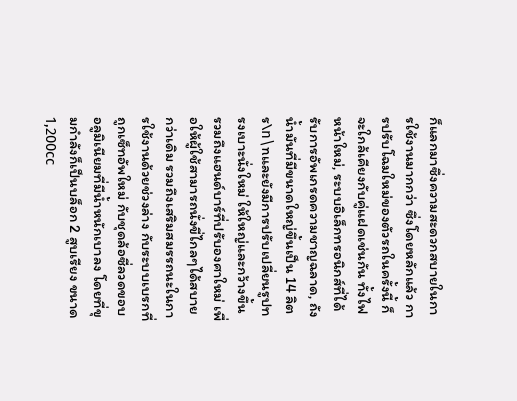ก็แลกมาซึ่งความสะดวกสบายในการใช้งานมากกว่า ซึ่งโดยหลักแล้ว การปรับโฉมใหม่ของตัวรถในครั้งนี้ ก็จะใกล้เคียงกับคู่แฝดเช่นกัน ทั้งไฟหน้าใหม่, ระบบอิเล็กทรอนิกส์ที่ได้รับการอัพเกรดความชาญฉลาด, ถังน้ำมันที่มีขนาดใหญ่ขึ้นเป็น 14 ลิตร\n\nและยังมีการปรับเปลี่ยนรูปทรงเบาะนั่งใหม่ ให้ใหญ่และกว้างขึ้น รวมถึงแฮนด์บาร์ที่ปรับองศาใหม่ เพื่อให้ผู้ใช้สามารถนั่งขี่ไกลๆได้สบายกว่าเดิม รวมถึงเสริมสมรรถนะในการใช้งานด้วยช่วงล่าง กับระบบเบรกที่ถูกเซ็ทอัพใหม่ กับชุดล้อซี่ลวดขอบอลูมิเนียมที่มีน้ำหนักเบาลง โดยที่ขุมกำลังก็เป็นบล็อก 2 สูบเรียง ขนาด 1,200cc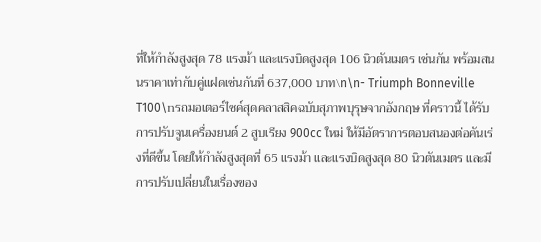ที่ให้กำลังสูงสุด 78 แรงม้า และแรงบิดสูงสุด 106 นิวตันเมตร เช่นกัน พร้อมสนนราคาเท่ากับคู่แฝดเช่นกันที่ 637,000 บาท\n\n- Triumph Bonneville T100\nรถมอเตอร์ไซค์สุดคลาสสิคฉบับสุภาพบุรุษจากอังกฤษ ที่คราวนี้ ได้รับการปรับจูนเครื่องยนต์ 2 สูบเรียง 900cc ใหม่ ให้มีอัตราการตอบสนองต่อคันเร่งที่ดีขึ้น โดยให้กำลังสูงสุดที่ 65 แรงม้า และแรงบิดสูงสุด 80 นิวตันเมตร และมีการปรับเปลี่ยนในเรื่องของ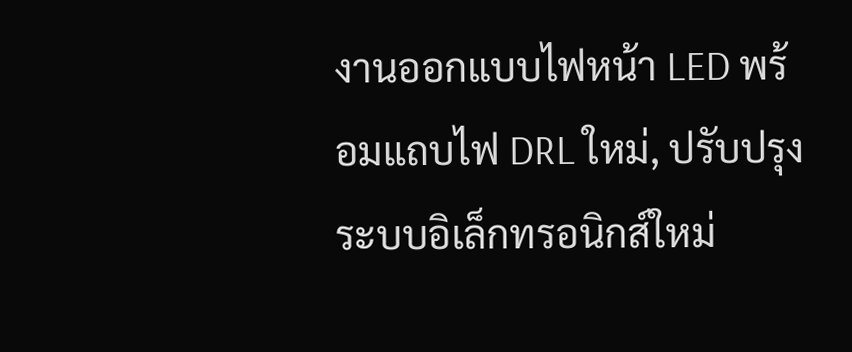งานออกแบบไฟหน้า LED พร้อมแถบไฟ DRL ใหม่, ปรับปรุงระบบอิเล็กทรอนิกส์ใหม่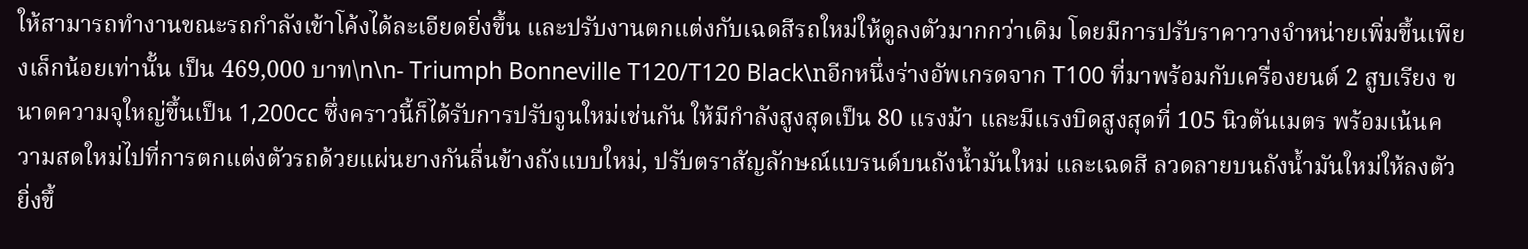ให้สามารถทำงานขณะรถกำลังเข้าโค้งได้ละเอียดยิ่งขึ้น และปรับงานตกแต่งกับเฉดสีรถใหม่ให้ดูลงตัวมากกว่าเดิม โดยมีการปรับราคาวางจำหน่ายเพิ่มขึ้นเพียงเล็กน้อยเท่านั้น เป็น 469,000 บาท\n\n- Triumph Bonneville T120/T120 Black\nอีกหนึ่งร่างอัพเกรดจาก T100 ที่มาพร้อมกับเครื่องยนต์ 2 สูบเรียง ขนาดความจุใหญ่ขึ้นเป็น 1,200cc ซึ่งคราวนี้ก็ได้รับการปรับจูนใหม่เช่นกัน ให้มีกำลังสูงสุดเป็น 80 แรงม้า และมีแรงบิดสูงสุดที่ 105 นิวตันเมตร พร้อมเน้นความสดใหม่ไปที่การตกแต่งตัวรถด้วยแผ่นยางกันลื่นข้างถังแบบใหม่, ปรับตราสัญลักษณ์แบรนด์บนถังน้ำมันใหม่ และเฉดสี ลวดลายบนถังน้ำมันใหม่ให้ลงตัวยิ่งขึ้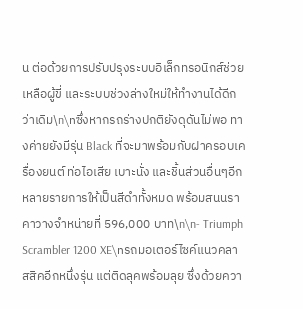น ต่อด้วยการปรับปรุงระบบอิเล็กทรอนิกส์ช่วยเหลือผู้ขี่ และระบบช่วงล่างใหม่ให้ทำงานได้ดีกว่าเดิม\n\nซึ่งหากรถร่างปกติยังดุดันไม่พอ ทางค่ายยังมีรุ่น Black ที่จะมาพร้อมกับฝาครอบเครื่องยนต์ ท่อไอเสีย เบาะนั่ง และชิ้นส่วนอื่นๆอีกหลายรายการให้เป็นสีดำทั้งหมด พร้อมสนนราคาวางจำหน่ายที่ 596,000 บาท\n\n- Triumph Scrambler 1200 XE\nรถมอเตอร์ไซค์แนวคลาสสิคอีกหนึ่งรุ่น แต่ติดลุคพร้อมลุย ซึ่งด้วยควา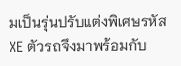มเป็นรุ่นปรับแต่งพิเศษรหัส XE ตัวรถจึงมาพร้อมกับ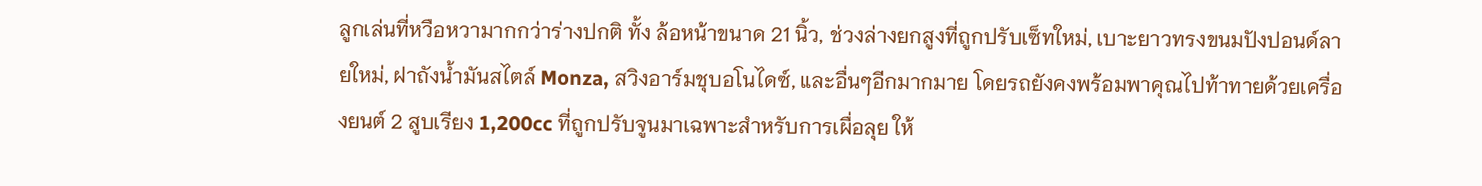ลูกเล่นที่หวือหวามากกว่าร่างปกติ ทั้ง ล้อหน้าขนาด 21 นิ้ว, ช่วงล่างยกสูงที่ถูกปรับเซ็ทใหม่, เบาะยาวทรงขนมปังปอนด์ลายใหม่, ฝาถังน้ำมันสไตล์ Monza, สวิงอาร์มชุบอโนไดซ์, และอื่นๆอีกมากมาย โดยรถยังคงพร้อมพาคุณไปท้าทายด้วยเครื่องยนต์ 2 สูบเรียง 1,200cc ที่ถูกปรับจูนมาเฉพาะสำหรับการเผื่อลุย ให้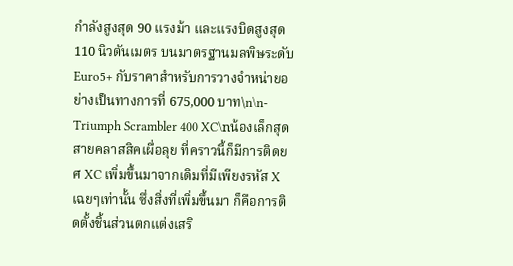กำลังสูงสุด 90 แรงม้า และแรงบิดสูงสุด 110 นิวตันเมตร บนมาตรฐานมลพิษระดับ Euro5+ กับราคาสำหรับการวางจำหน่ายอย่างเป็นทางการที่ 675,000 บาท\n\n- Triumph Scrambler 400 XC\nน้องเล็กสุดสายคลาสสิคเผื่อลุย ที่คราวนี้ก็มีการติดยศ XC เพิ่มขึ้นมาจากเดิมที่มีเพียงรหัส X เฉยๆเท่านั้น ซึ่งสิ่งที่เพิ่มขึ้นมา ก็คือการติดตั้งชิ้นส่วนตกแต่งเสริ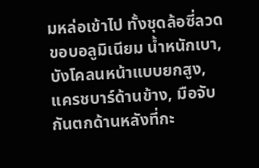มหล่อเข้าไป ทั้งชุดล้อซี่ลวดขอบอลูมิเนียม น้ำหนักเบา, บังโคลนหน้าแบบยกสูง, แครชบาร์ด้านข้าง, มือจับกันตกด้านหลังที่กะ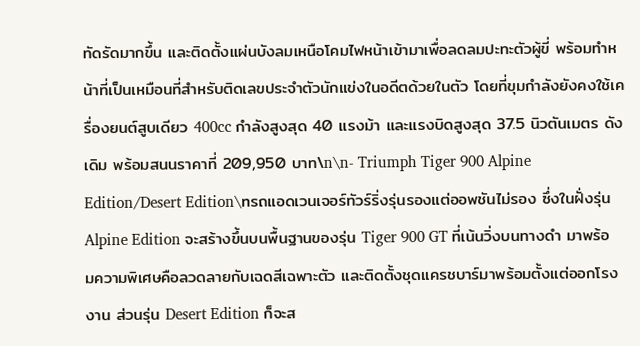ทัดรัดมากขึ้น และติดตั้งแผ่นบังลมเหนือโคมไฟหน้าเข้ามาเพื่อลดลมปะทะตัวผู้ขี่ พร้อมทำหน้าที่เป็นเหมือนที่สำหรับติดเลขประจำตัวนักแข่งในอดีตด้วยในตัว โดยที่ขุมกำลังยังคงใช้เครื่องยนต์สูบเดียว 400cc กำลังสูงสุด 40 แรงม้า และแรงบิดสูงสุด 37.5 นิวตันเมตร ดังเดิม พร้อมสนนราคาที่ 209,950 บาท\n\n- Triumph Tiger 900 Alpine Edition/Desert Edition\nรถแอดเวนเจอร์ทัวร์ริ่งรุ่นรองแต่ออพชันไม่รอง ซึ่งในฝั่งรุ่น Alpine Edition จะสร้างขึ้นบนพื้นฐานของรุ่น Tiger 900 GT ที่เน้นวิ่งบนทางดำ มาพร้อมความพิเศษคือลวดลายกับเฉดสีเฉพาะตัว และติดตั้งชุดแครชบาร์มาพร้อมตั้งแต่ออกโรงงาน ส่วนรุ่น Desert Edition ก็จะส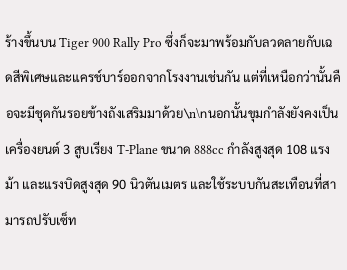ร้างขึ้นบน Tiger 900 Rally Pro ซึ่งก็จะมาพร้อมกับลวดลายกับเฉดสีพิเศษและแครช์บาร์ออกจากโรงงานเช่นกัน แต่ที่เหนือกว่านั้นคือจะมีชุดกันรอยข้างถังเสริมมาด้วย\n\nนอกนั้นขุมกำลังยังคงเป็นเครื่องยนต์ 3 สูบเรียง T-Plane ขนาด 888cc กำลังสูงสุด 108 แรงม้า และแรงบิดสูงสุด 90 นิวตันเมตร และใช้ระบบกันสะเทือนที่สามารถปรับเซ็ท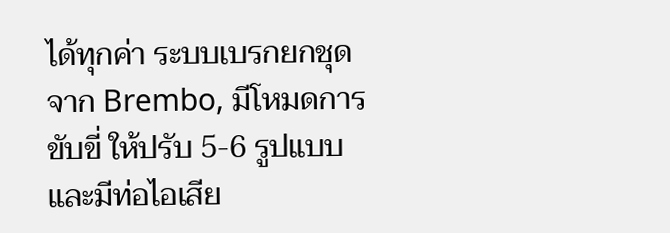ได้ทุกค่า ระบบเบรกยกชุดจาก Brembo, มีโหมดการขับขี่ ให้ปรับ 5-6 รูปแบบ และมีท่อไอเสีย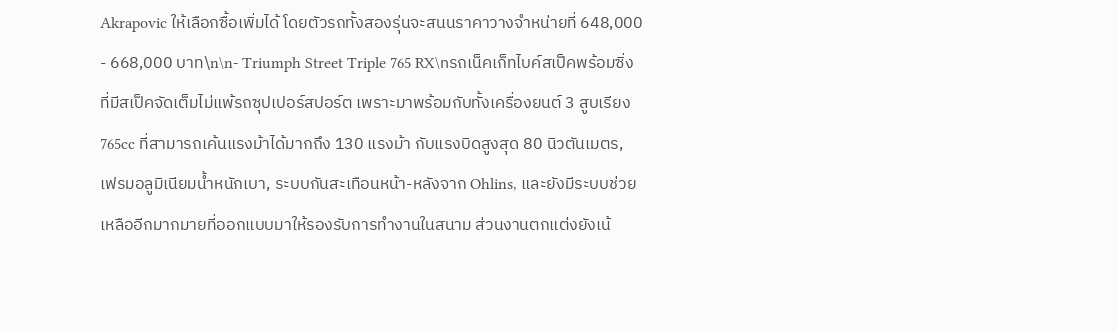Akrapovic ให้เลือกซื้อเพิ่มได้ โดยตัวรถทั้งสองรุ่นจะสนนราคาวางจำหน่ายที่ 648,000 - 668,000 บาท\n\n- Triumph Street Triple 765 RX\nรถเน็คเก็ทไบค์สเป็คพร้อมซิ่ง ที่มีสเป็คจัดเต็มไม่แพ้รถซุปเปอร์สปอร์ต เพราะมาพร้อมกับทั้งเครื่องยนต์ 3 สูบเรียง 765cc ที่สามารถเค้นแรงม้าได้มากถึง 130 แรงม้า กับแรงบิดสูงสุด 80 นิวตันเมตร, เฟรมอลูมิเนียมน้ำหนักเบา, ระบบกันสะเทือนหน้า-หลังจาก Ohlins, และยังมีระบบช่วยเหลืออีกมากมายที่ออกแบบมาให้รองรับการทำงานในสนาม ส่วนงานตกแต่งยังเน้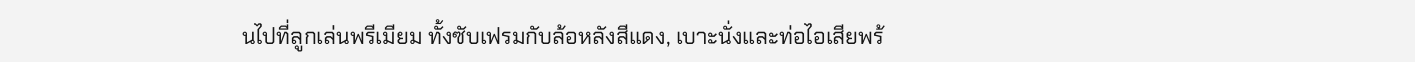นไปที่ลูกเล่นพรีเมียม ทั้งซับเฟรมกับล้อหลังสีแดง, เบาะนั่งและท่อไอเสียพร้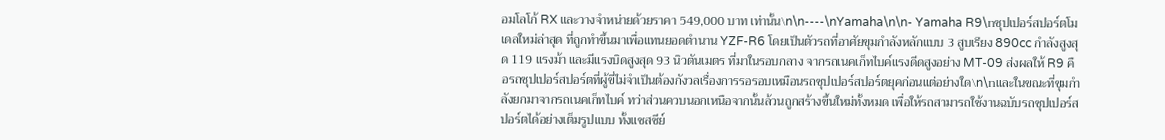อมโลโก้ RX และวางจำหน่ายด้วยราคา 549,000 บาท เท่านั้น\n\n----\nYamaha\n\n- Yamaha R9\nซุปเปอร์สปอร์ตโมเดลใหม่ล่าสุด ที่ถูกทำขึ้นมาเพื่อแทนยอดตำนาน YZF-R6 โดยเป็นตัวรถที่อาศัยขุมกำลังหลักแบบ 3 สูบเรียง 890cc กำลังสูงสุด 119 แรงม้า และมีแรงบิดสูงสุด 93 นิวตันเมตร ที่มาในรอบกลาง จากรถเนคเก็ทไบค์แรงดีดสูงอย่าง MT-09 ส่งผลให้ R9 คือรถซุปเปอร์สปอร์ตที่ผู้ขี่ไม่จำเป็นต้องกังวลเรื่องการรอรอบเหมือนรถซุปเปอร์สปอร์ตยุคก่อนแต่อย่างใด\n\nและในขณะที่ขุมกำลังยกมาจากรถเนคเก็ทไบค์ ทว่าส่วนควบนอกเหนือจากนั้นล้วนถูกสร้างขึ้นใหม่ทั้งหมด เพื่อให้รถสามารถใช้งานฉบับรถซุปเปอร์สปอร์ตได้อย่างเต็มรูปแบบ ทั้งแชสซีย์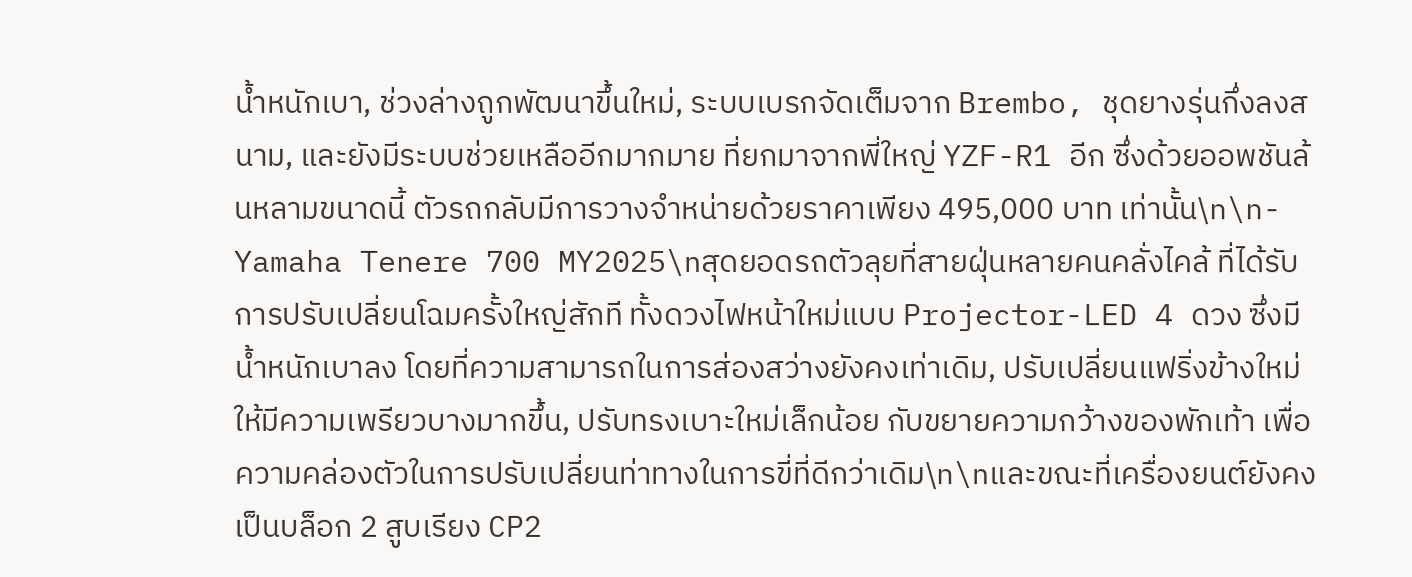น้ำหนักเบา, ช่วงล่างถูกพัฒนาขึ้นใหม่, ระบบเบรกจัดเต็มจาก Brembo, ชุดยางรุ่นกึ่งลงสนาม, และยังมีระบบช่วยเหลืออีกมากมาย ที่ยกมาจากพี่ใหญ่ YZF-R1 อีก ซึ่งด้วยออพชันล้นหลามขนาดนี้ ตัวรถกลับมีการวางจำหน่ายด้วยราคาเพียง 495,000 บาท เท่านั้น\n\n- Yamaha Tenere 700 MY2025\nสุดยอดรถตัวลุยที่สายฝุ่นหลายคนคลั่งไคล้ ที่ได้รับการปรับเปลี่ยนโฉมครั้งใหญ่สักที ทั้งดวงไฟหน้าใหม่แบบ Projector-LED 4 ดวง ซึ่งมีน้ำหนักเบาลง โดยที่ความสามารถในการส่องสว่างยังคงเท่าเดิม, ปรับเปลี่ยนแฟริ่งข้างใหม่ ให้มีความเพรียวบางมากขึ้น, ปรับทรงเบาะใหม่เล็กน้อย กับขยายความกว้างของพักเท้า เพื่อความคล่องตัวในการปรับเปลี่ยนท่าทางในการขี่ที่ดีกว่าเดิม\n\nและขณะที่เครื่องยนต์ยังคงเป็นบล็อก 2 สูบเรียง CP2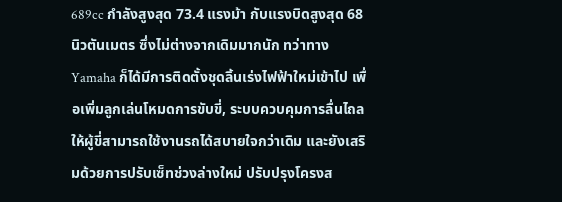689cc กำลังสูงสุด 73.4 แรงม้า กับแรงบิดสูงสุด 68 นิวตันเมตร ซึ่งไม่ต่างจากเดิมมากนัก ทว่าทาง Yamaha ก็ได้มีการติดตั้งชุดลิ้นเร่งไฟฟ้าใหม่เข้าไป เพื่อเพิ่มลูกเล่นโหมดการขับขี่, ระบบควบคุมการลื่นไถล ให้ผู้ขี่สามารถใช้งานรถได้สบายใจกว่าเดิม และยังเสริมด้วยการปรับเซ็ทช่วงล่างใหม่ ปรับปรุงโครงส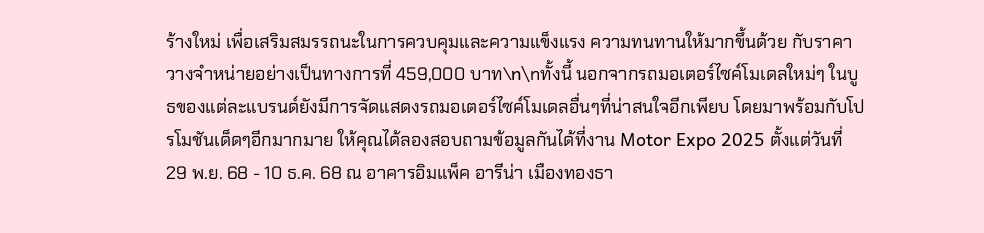ร้างใหม่ เพื่อเสริมสมรรถนะในการควบคุมและความแข็งแรง ความทนทานให้มากขึ้นด้วย กับราคาวางจำหน่ายอย่างเป็นทางการที่ 459,000 บาท\n\nทั้งนี้ นอกจากรถมอเตอร์ไซค์โมเดลใหม่ๆ ในบูธของแต่ละแบรนด์ยังมีการจัดแสดงรถมอเตอร์ไซค์โมเดลอื่นๆที่น่าสนใจอีกเพียบ โดยมาพร้อมกับโปรโมชันเด็ดๆอีกมากมาย ให้คุณได้ลองสอบถามข้อมูลกันได้ที่งาน Motor Expo 2025 ตั้งแต่วันที่ 29 พ.ย. 68 - 10 ธ.ค. 68 ณ อาคารอิมแพ็ค อารีน่า เมืองทองธา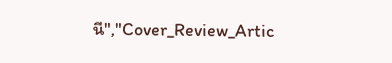นี","Cover_Review_Artic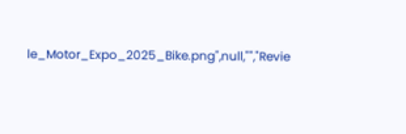le_Motor_Expo_2025_Bike.png",null,"","Revie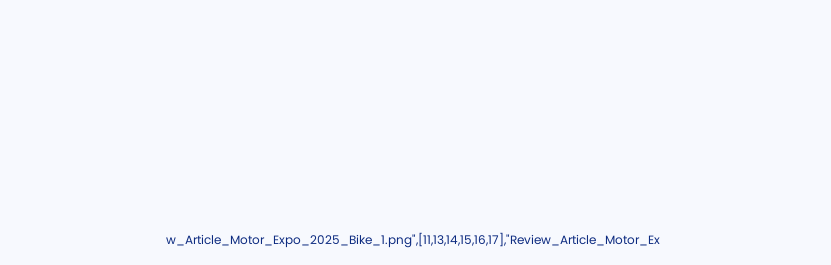w_Article_Motor_Expo_2025_Bike_1.png",[11,13,14,15,16,17],"Review_Article_Motor_Ex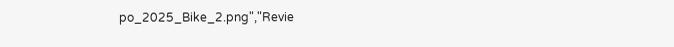po_2025_Bike_2.png","Revie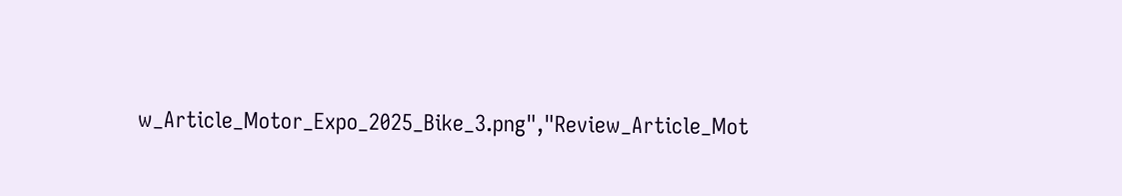w_Article_Motor_Expo_2025_Bike_3.png","Review_Article_Mot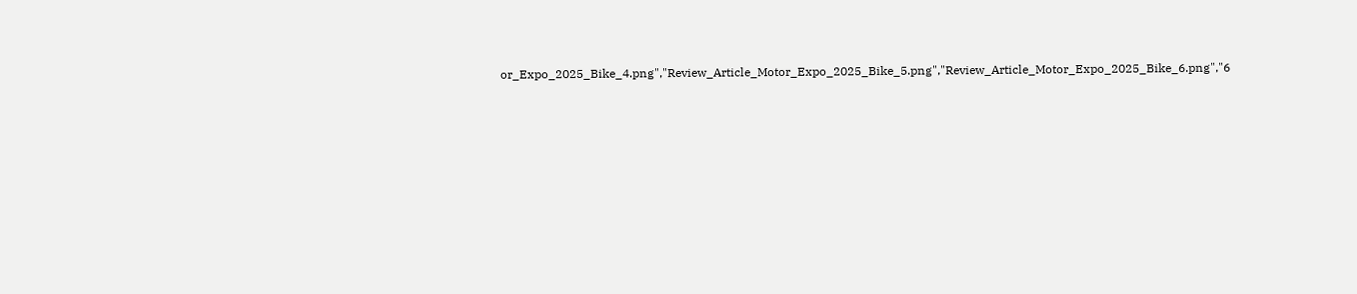or_Expo_2025_Bike_4.png","Review_Article_Motor_Expo_2025_Bike_5.png","Review_Article_Motor_Expo_2025_Bike_6.png","6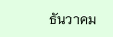ธันวาคม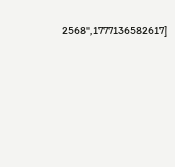2568",1777136582617]